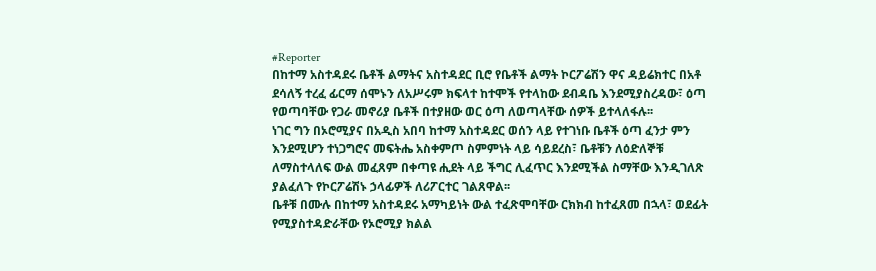#Reporter
በከተማ አስተዳደሩ ቤቶች ልማትና አስተዳደር ቢሮ የቤቶች ልማት ኮርፖሬሽን ዋና ዳይሬክተር በአቶ ደሳለኝ ተረፈ ፊርማ ሰሞኑን ለአሥሩም ክፍላተ ከተሞች የተላከው ደብዳቤ እንደሚያስረዳው፣ ዕጣ የወጣባቸው የጋራ መኖሪያ ቤቶች በተያዘው ወር ዕጣ ለወጣላቸው ሰዎች ይተላለፋሉ፡፡
ነገር ግን በኦሮሚያና በአዲስ አበባ ከተማ አስተዳደር ወሰን ላይ የተገነቡ ቤቶች ዕጣ ፈንታ ምን እንደሚሆን ተነጋግሮና መፍትሔ አስቀምጦ ስምምነት ላይ ሳይደረስ፣ ቤቶቹን ለዕድለኞቹ ለማስተላለፍ ውል መፈጸም በቀጣዩ ሒደት ላይ ችግር ሊፈጥር እንደሚችል ስማቸው እንዲገለጽ ያልፈለጉ የኮርፖሬሽኑ ኃላፊዎች ለሪፖርተር ገልጸዋል፡፡
ቤቶቹ በሙሉ በከተማ አስተዳደሩ አማካይነት ውል ተፈጽሞባቸው ርክክብ ከተፈጸመ በኋላ፣ ወደፊት የሚያስተዳድራቸው የኦሮሚያ ክልል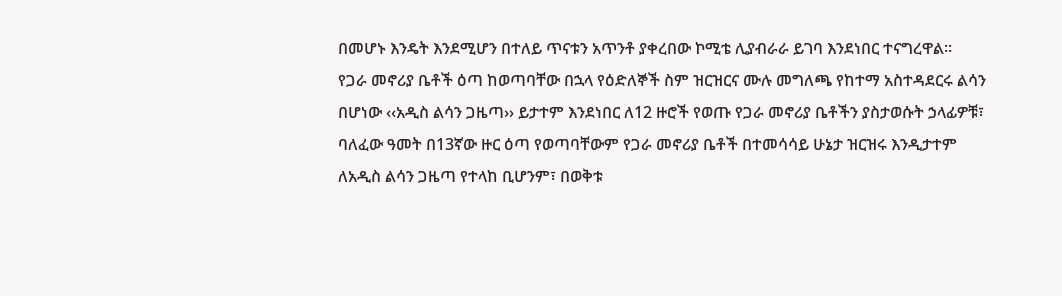በመሆኑ እንዴት እንደሚሆን በተለይ ጥናቱን አጥንቶ ያቀረበው ኮሚቴ ሊያብራራ ይገባ እንደነበር ተናግረዋል፡፡
የጋራ መኖሪያ ቤቶች ዕጣ ከወጣባቸው በኋላ የዕድለኞች ስም ዝርዝርና ሙሉ መግለጫ የከተማ አስተዳደርሩ ልሳን በሆነው ‹‹አዲስ ልሳን ጋዜጣ›› ይታተም እንደነበር ለ12 ዙሮች የወጡ የጋራ መኖሪያ ቤቶችን ያስታወሱት ኃላፊዎቹ፣ ባለፈው ዓመት በ13ኛው ዙር ዕጣ የወጣባቸውም የጋራ መኖሪያ ቤቶች በተመሳሳይ ሁኔታ ዝርዝሩ እንዲታተም ለአዲስ ልሳን ጋዜጣ የተላከ ቢሆንም፣ በወቅቱ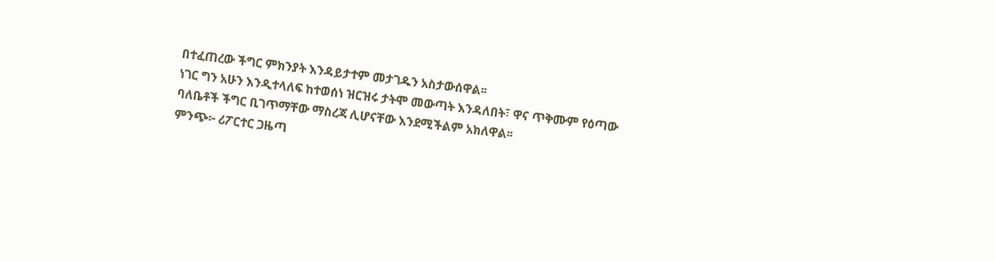በተፈጠረው ችግር ምክንያት እንዳይታተም መታገዱን አስታውሰዋል፡፡
ነገር ግን አሁን እንዲተላለፍ ከተወሰነ ዝርዝሩ ታትሞ መውጣት እንዳለበት፣ ዋና ጥቅሙም የዕጣው ባለቤቶች ችግር ቢገጥማቸው ማስረጃ ሊሆናቸው እንደሚችልም አክለዋል፡፡
ምንጭ፦ ሪፖርተር ጋዜጣ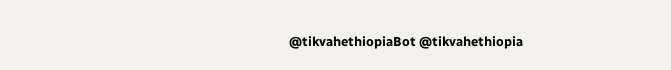@tikvahethiopiaBot @tikvahethiopia